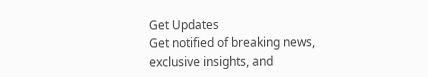Get Updates
Get notified of breaking news, exclusive insights, and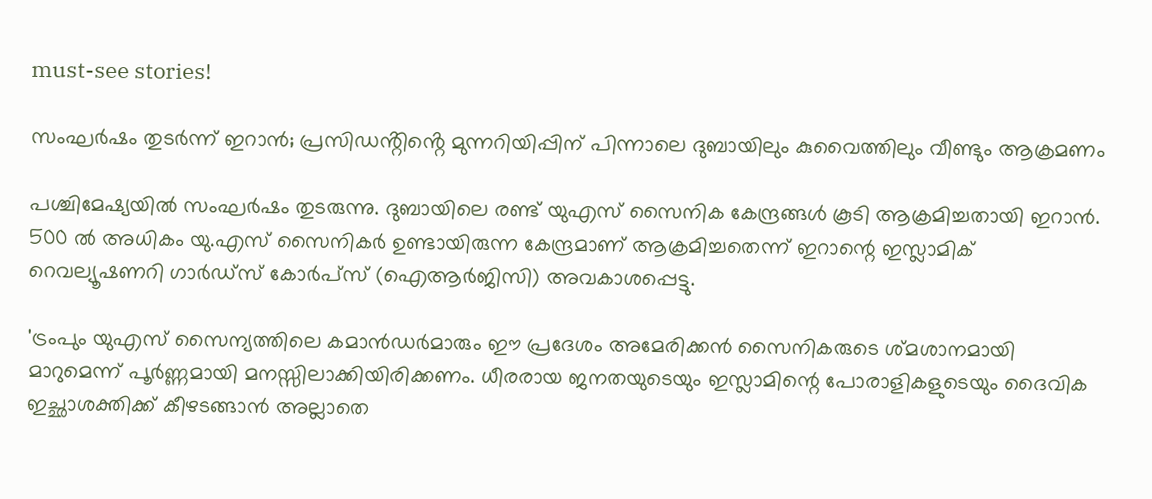must-see stories!

സംഘർഷം തുടർന്ന് ഇറാൻ; പ്രസിഡൻ്റിൻ്റെ മുന്നറിയിപ്പിന് പിന്നാലെ ദുബായിലും കുവൈത്തിലും വീണ്ടും ആക്രമണം

പശ്ചിമേഷ്യയിൽ സംഘർഷം തുടരുന്നു. ദുബായിലെ രണ്ട് യുഎസ് സൈനിക കേന്ദ്രങ്ങൾ കൂടി ആക്രമിച്ചതായി ഇറാൻ. 500 ൽ അധികം യു.എസ് സൈനികർ ഉണ്ടായിരുന്ന കേന്ദ്രമാണ് ആക്രമിച്ചതെന്ന് ഇറാന്റെ ഇസ്ലാമിക് റെവല്യൂഷണറി ഗാർഡ്സ് കോർപ്സ് (ഐആർജിസി) അവകാശപ്പെട്ടു.

'ട്രംപും യുഎസ് സൈന്യത്തിലെ കമാൻഡർമാരും ഈ പ്രദേശം അമേരിക്കൻ സൈനികരുടെ ശ്മശാനമായി മാറുമെന്ന് പൂർണ്ണമായി മനസ്സിലാക്കിയിരിക്കണം. ധീരരായ ജനതയുടെയും ഇസ്ലാമിന്റെ പോരാളികളുടെയും ദൈവിക ഇച്ഛാശക്തിക്ക് കീഴടങ്ങാൻ അല്ലാതെ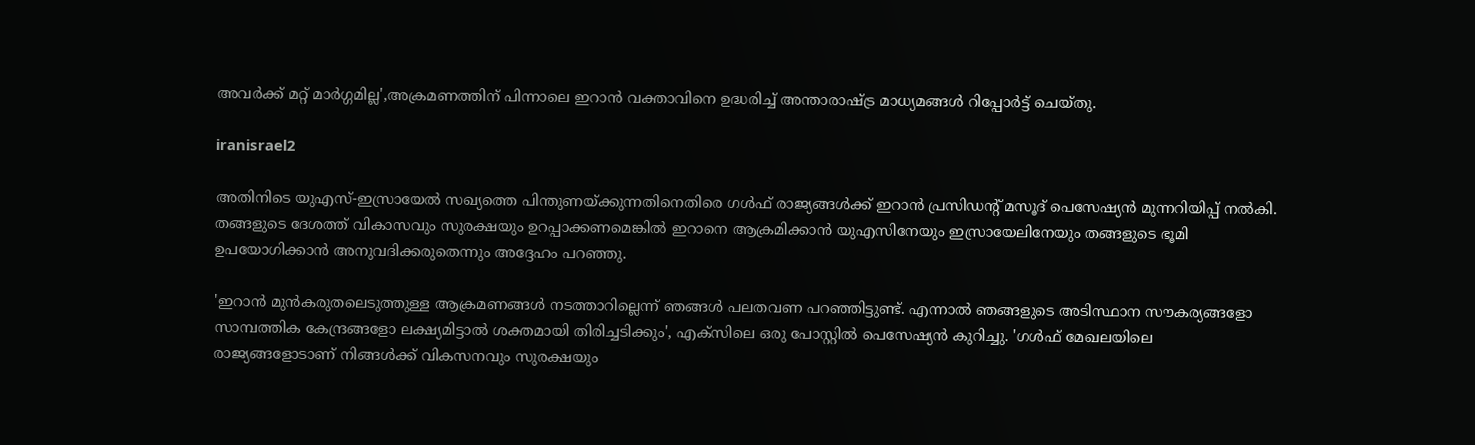അവർക്ക് മറ്റ് മാർഗ്ഗമില്ല',അക്രമണത്തിന് പിന്നാലെ ഇറാൻ വക്താവിനെ ഉദ്ധരിച്ച് അന്താരാഷ്ട്ര മാധ്യമങ്ങൾ റിപ്പോർട്ട് ചെയ്തു.

iranisrael2

അതിനിടെ യുഎസ്-ഇസ്രായേൽ സഖ്യത്തെ പിന്തുണയ്ക്കുന്നതിനെതിരെ ഗൾഫ് രാജ്യങ്ങൾക്ക് ഇറാൻ പ്രസിഡന്റ് മസൂദ് പെസേഷ്യൻ മുന്നറിയിപ്പ് നൽകി. തങ്ങളുടെ ദേശത്ത് വികാസവും സുരക്ഷയും ഉറപ്പാക്കണമെങ്കിൽ ഇറാനെ ആക്രമിക്കാൻ യുഎസിനേയും ഇസ്രായേലിനേയും തങ്ങളുടെ ഭൂമി ഉപയോഗിക്കാൻ അനുവദിക്കരുതെന്നും അദ്ദേഹം പറഞ്ഞു.

'ഇറാൻ മുൻകരുതലെടുത്തുള്ള ആക്രമണങ്ങൾ നടത്താറില്ലെന്ന് ഞങ്ങൾ പലതവണ പറഞ്ഞിട്ടുണ്ട്. എന്നാൽ ഞങ്ങളുടെ അടിസ്ഥാന സൗകര്യങ്ങളോ സാമ്പത്തിക കേന്ദ്രങ്ങളോ ലക്ഷ്യമിട്ടാൽ ശക്തമായി തിരിച്ചടിക്കും', എക്സിലെ ഒരു പോസ്റ്റിൽ പെസേഷ്യൻ കുറിച്ചു. 'ഗൾഫ് മേഖലയിലെ രാജ്യങ്ങളോടാണ് നിങ്ങൾക്ക് വികസനവും സുരക്ഷയും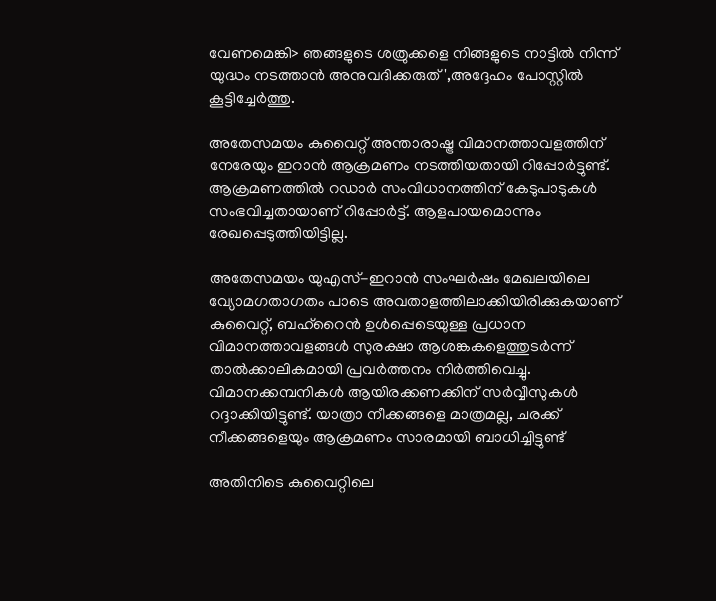വേണമെങ്കി> ഞങ്ങളുടെ ശത്രുക്കളെ നിങ്ങളുടെ നാട്ടിൽ നിന്ന് യുദ്ധം നടത്താൻ അനുവദിക്കരുത്',അദ്ദേഹം പോസ്റ്റിൽ കൂട്ടിച്ചേർത്തു.

അതേസമയം കുവൈറ്റ് അന്താരാഷ്ട്ര വിമാനത്താവളത്തിന് നേരേയും ഇറാൻ ആക്രമണം നടത്തിയതായി റിപ്പോർട്ടുണ്ട്. ആക്രമണത്തിൽ റഡാർ സംവിധാനത്തിന് കേടുപാടുകൾ സംഭവിച്ചതായാണ് റിപ്പോർട്ട്. ആളപായമൊന്നും രേഖപ്പെടുത്തിയിട്ടില്ല.

അതേസമയം യുഎസ്-ഇറാൻ സംഘർഷം മേഖലയിലെ വ്യോമഗതാഗതം പാടെ അവതാളത്തിലാക്കിയിരിക്കുകയാണ് കുവൈറ്റ്, ബഹ്‌റൈൻ ഉൾപ്പെടെയുള്ള പ്രധാന വിമാനത്താവളങ്ങൾ സുരക്ഷാ ആശങ്കകളെത്തുടർന്ന് താൽക്കാലികമായി പ്രവർത്തനം നിർത്തിവെച്ചു. വിമാനക്കമ്പനികൾ ആയിരക്കണക്കിന് സർവ്വീസുകൾ റദ്ദാക്കിയിട്ടുണ്ട്. യാത്രാ നീക്കങ്ങളെ മാത്രമല്ല, ചരക്ക് നീക്കങ്ങളെയും ആക്രമണം സാരമായി ബാധിച്ചിട്ടുണ്ട്

അതിനിടെ കുവൈറ്റിലെ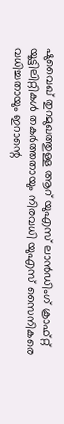ഷുവൈഖ് തുറമുഖത്തുള്ള ആറ് യുഎസ് ലാൻഡിംഗ് ക്രാഫ്റ്റ് യൂട്ടിലിറ്റികൾ തകർത്തതായും നിരവധി യുഎസ് സൈനികരെ വധിച്ചതായും ഇറാന്റെ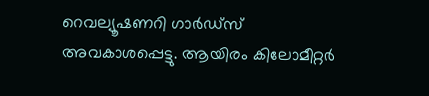റെവല്യൂഷണറി ഗാർഡ്സ് അവകാശപ്പെട്ടു. ആയിരം കിലോമീറ്റർ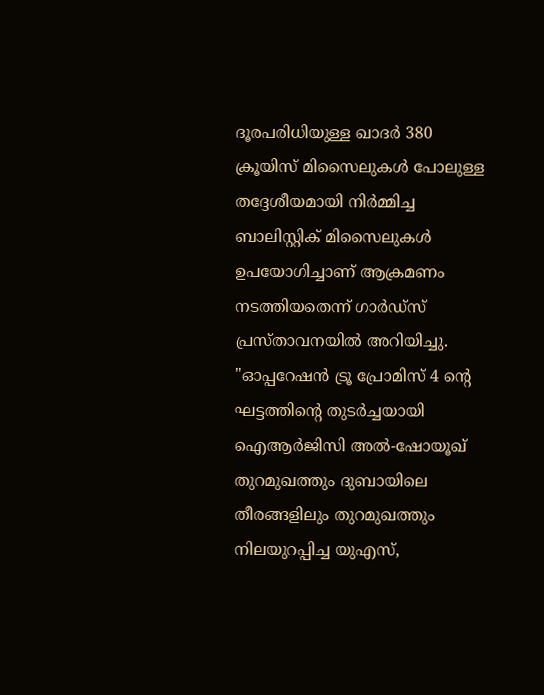ദൂരപരിധിയുള്ള ഖാദർ 380 ക്രൂയിസ് മിസൈലുകൾ പോലുള്ള തദ്ദേശീയമായി നിർമ്മിച്ച ബാലിസ്റ്റിക് മിസൈലുകൾ ഉപയോഗിച്ചാണ് ആക്രമണം നടത്തിയതെന്ന് ഗാർഡ്സ് പ്രസ്താവനയിൽ അറിയിച്ചു. "ഓപ്പറേഷൻ ട്രൂ പ്രോമിസ് 4 ന്റെ ഘട്ടത്തിന്റെ തുടർച്ചയായി ഐആർജിസി അൽ-ഷോയൂഖ് തുറമുഖത്തും ദുബായിലെ തീരങ്ങളിലും തുറമുഖത്തും നിലയുറപ്പിച്ച യുഎസ്,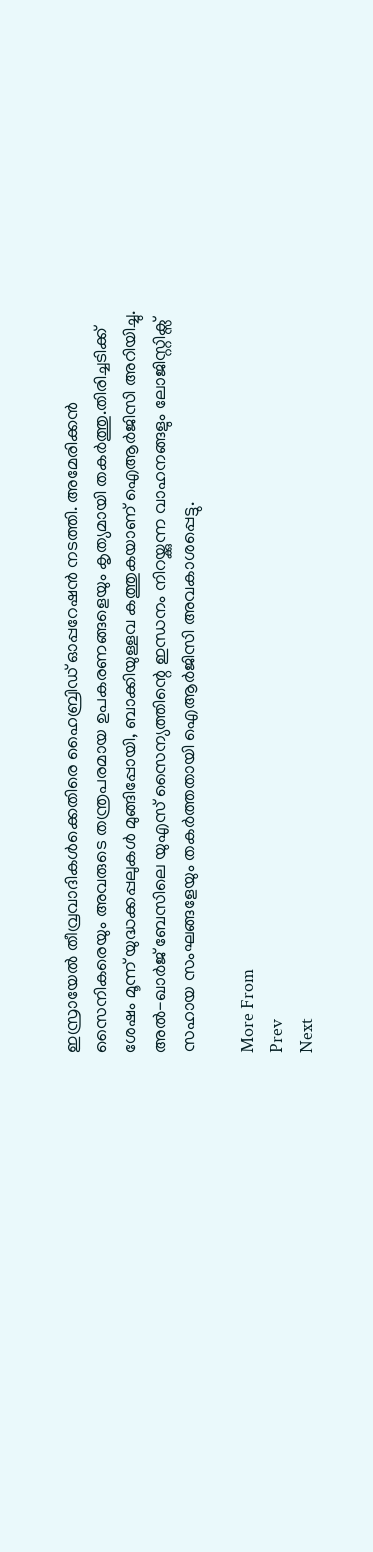ഇസ്രായേൽ തീവ്രവാദികൾക്കെതിരെ ഹൈബ്രിഡ് ഓപ്പറേഷൻ നടത്തി. അമേരിക്കൻ സൈനികരെയും അവരുടെ തന്ത്രപരമായ ഉപകരണങ്ങളെയും കൃത്യമായി തകർത്തു.തിരിച്ചടിക്ക് ശേഷം മൂന്ന് യുദ്ധക്കപ്പലുകൾ മുങ്ങിപ്പോയി, ബാക്കിയുള്ളവ കത്തുകയാണ് ഐആർജിസി അറിയിച്ചു. അൽ-ഖാർജ് ബേസിലെ യുഎസ് സൈന്യത്തിന്റെ ഇന്ധനം നിറയ്ക്കുന്ന വാഹനങ്ങളും ലോജിസ്റ്റിക്സ് സഹായ സംഘങ്ങളേയും തകർത്തതായി ഐആർജിസി അവകാശപ്പെട്ടു.

More From
Prev
Next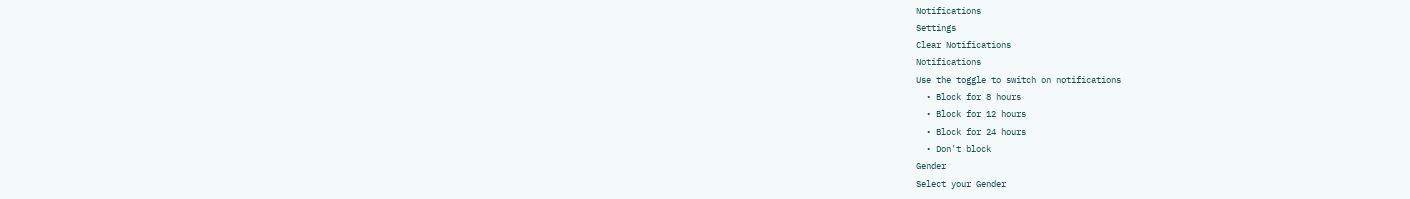Notifications
Settings
Clear Notifications
Notifications
Use the toggle to switch on notifications
  • Block for 8 hours
  • Block for 12 hours
  • Block for 24 hours
  • Don't block
Gender
Select your Gender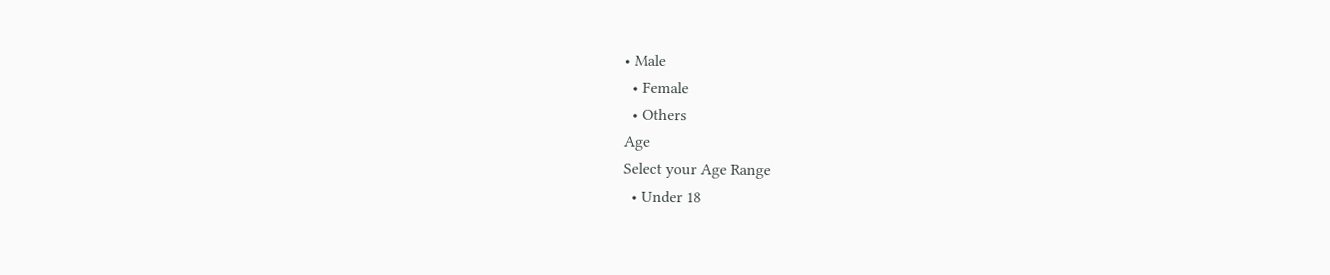• Male
  • Female
  • Others
Age
Select your Age Range
  • Under 18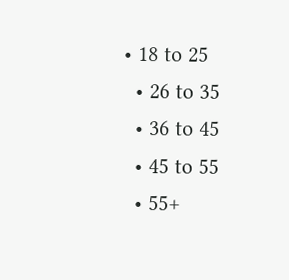• 18 to 25
  • 26 to 35
  • 36 to 45
  • 45 to 55
  • 55+